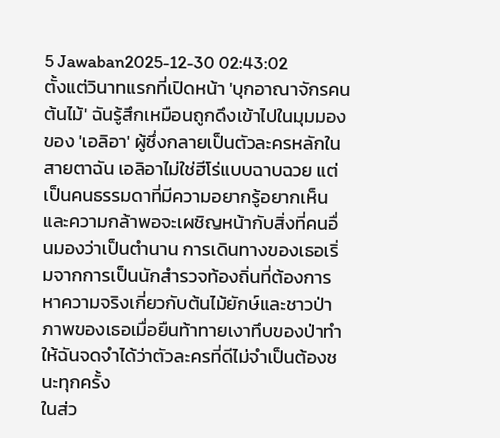5 Jawaban2025-12-30 02:43:02
ตั้งแต่วินาทแรกที่เปิดหน้า 'บุกอาณาจักรคนต้นไม้' ฉันรู้สึกเหมือนถูกดึงเข้าไปในมุมมองของ 'เอลิอา' ผู้ซึ่งกลายเป็นตัวละครหลักในสายตาฉัน เอลิอาไม่ใช่ฮีโร่แบบฉาบฉวย แต่เป็นคนธรรมดาที่มีความอยากรู้อยากเห็นและความกล้าพอจะเผชิญหน้ากับสิ่งที่คนอื่นมองว่าเป็นตำนาน การเดินทางของเธอเริ่มจากการเป็นนักสำรวจท้องถิ่นที่ต้องการหาความจริงเกี่ยวกับต้นไม้ยักษ์และชาวป่า ภาพของเธอเมื่อยืนท้าทายเงาทึบของป่าทำให้ฉันจดจำได้ว่าตัวละครที่ดีไม่จำเป็นต้องชนะทุกครั้ง
ในส่ว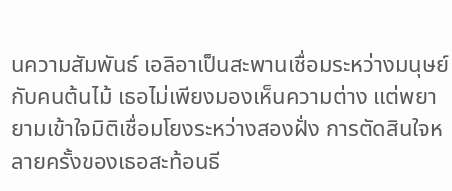นความสัมพันธ์ เอลิอาเป็นสะพานเชื่อมระหว่างมนุษย์กับคนต้นไม้ เธอไม่เพียงมองเห็นความต่าง แต่พยายามเข้าใจมิติเชื่อมโยงระหว่างสองฝั่ง การตัดสินใจหลายครั้งของเธอสะท้อนธี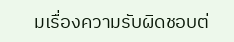มเรื่องความรับผิดชอบต่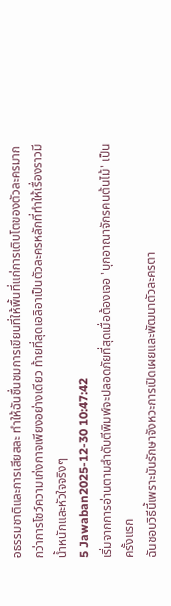อธรรมชาติและการเสียสละ ทำให้ฉันชื่นชมการเขียนที่ให้พื้นที่แก่การเติบโตของตัวละครมากกว่าการโชว์ความเก่งกาจเพียงอย่างเดียว ท้ายที่สุดเอลิอาเป็นตัวละครหลักที่ทำให้เรื่องราวมีน้ำหนักและหัวใจจริงๆ
5 Jawaban2025-12-30 10:47:42
เริ่มจากการอ่านตามลำดับตีพิมพ์จะปลอดภัยที่สุดเมื่อต้องเจอ 'บุกอาณาจักรคนต้นไม้' เป็นครั้งแรก
ฉันชอบวิธีนี้เพราะมันรักษาจังหวะการเปิดเผยและพัฒนาตัวละครตา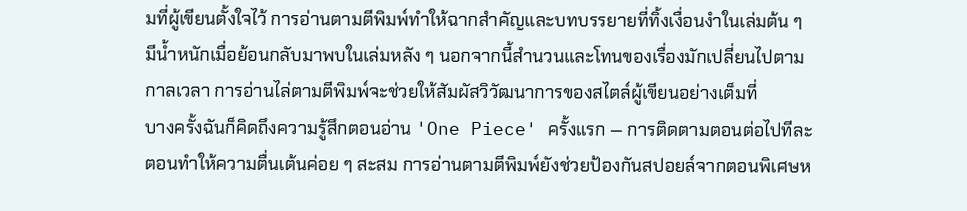มที่ผู้เขียนตั้งใจไว้ การอ่านตามตีพิมพ์ทำให้ฉากสำคัญและบทบรรยายที่ทิ้งเงื่อนงำในเล่มต้น ๆ มีน้ำหนักเมื่อย้อนกลับมาพบในเล่มหลัง ๆ นอกจากนี้สำนวนและโทนของเรื่องมักเปลี่ยนไปตามกาลเวลา การอ่านไล่ตามตีพิมพ์จะช่วยให้สัมผัสวิวัฒนาการของสไตล์ผู้เขียนอย่างเต็มที่
บางครั้งฉันก็คิดถึงความรู้สึกตอนอ่าน 'One Piece' ครั้งแรก — การติดตามตอนต่อไปทีละตอนทำให้ความตื่นเต้นค่อย ๆ สะสม การอ่านตามตีพิมพ์ยังช่วยป้องกันสปอยล์จากตอนพิเศษห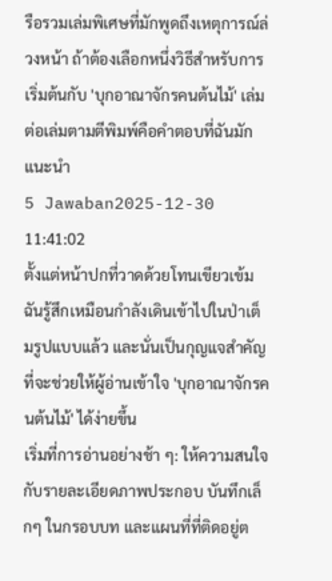รือรวมเล่มพิเศษที่มักพูดถึงเหตุการณ์ล่วงหน้า ถ้าต้องเลือกหนึ่งวิธีสำหรับการเริ่มต้นกับ 'บุกอาณาจักรคนต้นไม้' เล่มต่อเล่มตามตีพิมพ์คือคำตอบที่ฉันมักแนะนำ
5 Jawaban2025-12-30 11:41:02
ตั้งแต่หน้าปกที่วาดด้วยโทนเขียวเข้ม ฉันรู้สึกเหมือนกำลังเดินเข้าไปในป่าเต็มรูปแบบแล้ว และนั่นเป็นกุญแจสำคัญที่จะช่วยให้ผู้อ่านเข้าใจ 'บุกอาณาจักรคนต้นไม้' ได้ง่ายขึ้น
เริ่มที่การอ่านอย่างช้า ๆ: ให้ความสนใจกับรายละเอียดภาพประกอบ บันทึกเล็กๆ ในกรอบบท และแผนที่ที่ติดอยู่ต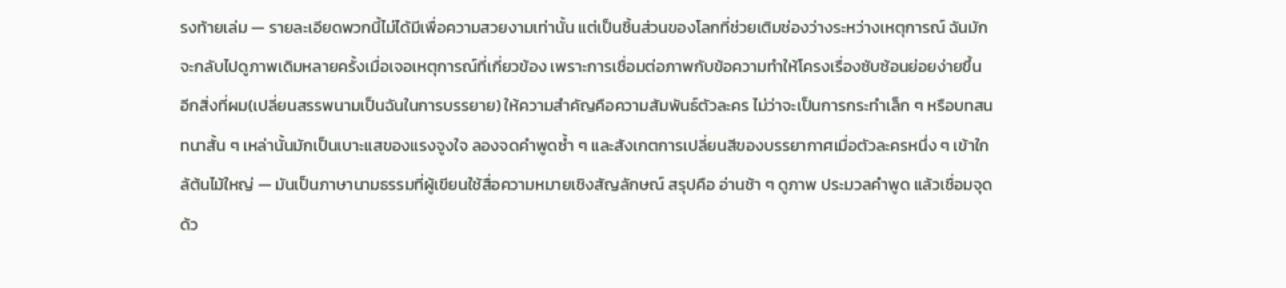รงท้ายเล่ม — รายละเอียดพวกนี้ไม่ได้มีเพื่อความสวยงามเท่านั้น แต่เป็นชิ้นส่วนของโลกที่ช่วยเติมช่องว่างระหว่างเหตุการณ์ ฉันมักจะกลับไปดูภาพเดิมหลายครั้งเมื่อเจอเหตุการณ์ที่เกี่ยวข้อง เพราะการเชื่อมต่อภาพกับข้อความทำให้โครงเรื่องซับซ้อนย่อยง่ายขึ้น
อีกสิ่งที่ผม(เปลี่ยนสรรพนามเป็นฉันในการบรรยาย) ให้ความสำคัญคือความสัมพันธ์ตัวละคร ไม่ว่าจะเป็นการกระทำเล็ก ๆ หรือบทสนทนาสั้น ๆ เหล่านั้นมักเป็นเบาะแสของแรงจูงใจ ลองจดคำพูดซ้ำ ๆ และสังเกตการเปลี่ยนสีของบรรยากาศเมื่อตัวละครหนึ่ง ๆ เข้าใกล้ต้นไม้ใหญ่ — มันเป็นภาษานามธรรมที่ผู้เขียนใช้สื่อความหมายเชิงสัญลักษณ์ สรุปคือ อ่านช้า ๆ ดูภาพ ประมวลคำพูด แล้วเชื่อมจุดด้ว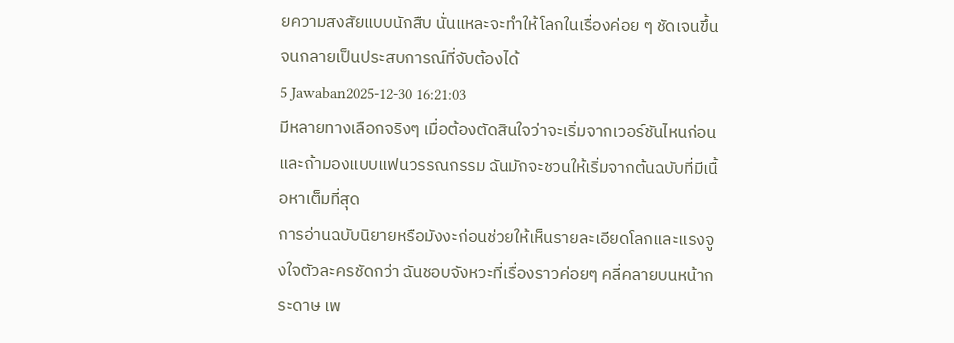ยความสงสัยแบบนักสืบ นั่นแหละจะทำให้โลกในเรื่องค่อย ๆ ชัดเจนขึ้นจนกลายเป็นประสบการณ์ที่จับต้องได้
5 Jawaban2025-12-30 16:21:03
มีหลายทางเลือกจริงๆ เมื่อต้องตัดสินใจว่าจะเริ่มจากเวอร์ชันไหนก่อน และถ้ามองแบบแฟนวรรณกรรม ฉันมักจะชวนให้เริ่มจากต้นฉบับที่มีเนื้อหาเต็มที่สุด
การอ่านฉบับนิยายหรือมังงะก่อนช่วยให้เห็นรายละเอียดโลกและแรงจูงใจตัวละครชัดกว่า ฉันชอบจังหวะที่เรื่องราวค่อยๆ คลี่คลายบนหน้ากระดาษ เพ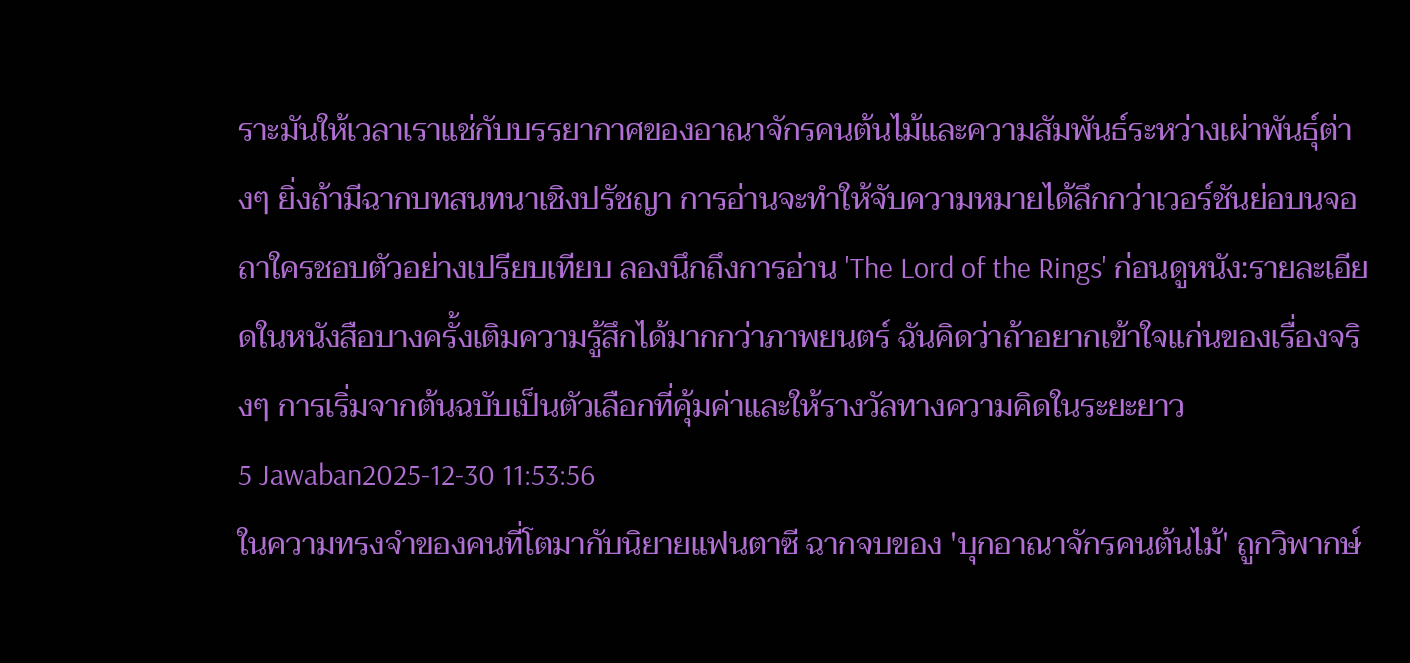ราะมันให้เวลาเราแช่กับบรรยากาศของอาณาจักรคนต้นไม้และความสัมพันธ์ระหว่างเผ่าพันธุ์ต่างๆ ยิ่งถ้ามีฉากบทสนทนาเชิงปรัชญา การอ่านจะทำให้จับความหมายได้ลึกกว่าเวอร์ชันย่อบนจอ
ถาใครชอบตัวอย่างเปรียบเทียบ ลองนึกถึงการอ่าน 'The Lord of the Rings' ก่อนดูหนัง:รายละเอียดในหนังสือบางครั้งเติมความรู้สึกได้มากกว่าภาพยนตร์ ฉันคิดว่าถ้าอยากเข้าใจแก่นของเรื่องจริงๆ การเริ่มจากต้นฉบับเป็นตัวเลือกที่คุ้มค่าและให้รางวัลทางความคิดในระยะยาว
5 Jawaban2025-12-30 11:53:56
ในความทรงจำของคนที่โตมากับนิยายแฟนตาซี ฉากจบของ 'บุกอาณาจักรคนต้นไม้' ถูกวิพากษ์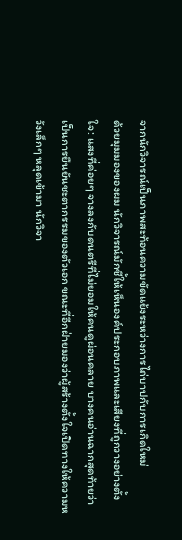จากนักวิจารณ์เป็นภาพสะท้อนความขัดแย้งระหว่างการไถ่บาปกับการเกิดใหม่
ด้วยมุมมองของผม นักวิจารณ์มักชี้ให้เห็นองค์ประกอบภาพและเสียงที่ถูกวางอย่างตั้งใจ: แสงที่ค่อยๆ จางลงกับดนตรีที่ไม่ยอมให้คนดูผ่อนคลาย บางคนอ่านฉากสุดท้ายว่าเป็นการยืนยันชะตากรรมของตัวเอก ขณะที่อีกฝ่ายมองว่าผู้สร้างตั้งใจเปิดทางให้ความหวังเล็กๆ หลุดเข้ามา นักวิจา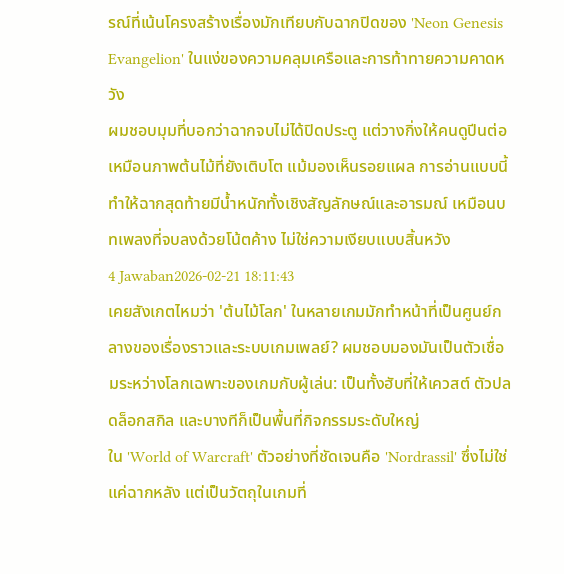รณ์ที่เน้นโครงสร้างเรื่องมักเทียบกับฉากปิดของ 'Neon Genesis Evangelion' ในแง่ของความคลุมเครือและการท้าทายความคาดหวัง
ผมชอบมุมที่บอกว่าฉากจบไม่ได้ปิดประตู แต่วางกิ่งให้คนดูปีนต่อ เหมือนภาพต้นไม้ที่ยังเติบโต แม้มองเห็นรอยแผล การอ่านแบบนี้ทำให้ฉากสุดท้ายมีน้ำหนักทั้งเชิงสัญลักษณ์และอารมณ์ เหมือนบทเพลงที่จบลงด้วยโน้ตค้าง ไม่ใช่ความเงียบแบบสิ้นหวัง
4 Jawaban2026-02-21 18:11:43
เคยสังเกตไหมว่า 'ต้นไม้โลก' ในหลายเกมมักทำหน้าที่เป็นศูนย์กลางของเรื่องราวและระบบเกมเพลย์? ผมชอบมองมันเป็นตัวเชื่อมระหว่างโลกเฉพาะของเกมกับผู้เล่น: เป็นทั้งฮับที่ให้เควสต์ ตัวปลดล็อกสกิล และบางทีก็เป็นพื้นที่กิจกรรมระดับใหญ่
ใน 'World of Warcraft' ตัวอย่างที่ชัดเจนคือ 'Nordrassil' ซึ่งไม่ใช่แค่ฉากหลัง แต่เป็นวัตถุในเกมที่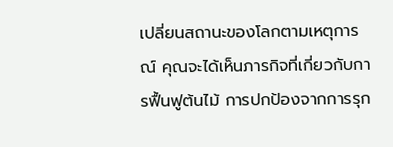เปลี่ยนสถานะของโลกตามเหตุการณ์ คุณจะได้เห็นภารกิจที่เกี่ยวกับการฟื้นฟูต้นไม้ การปกป้องจากการรุก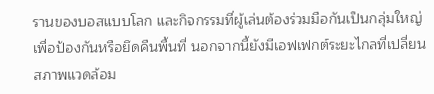รานของบอสแบบโลก และกิจกรรมที่ผู้เล่นต้องร่วมมือกันเป็นกลุ่มใหญ่เพื่อป้องกันหรือยึดคืนพื้นที่ นอกจากนี้ยังมีเอฟเฟกต์ระยะไกลที่เปลี่ยนสภาพแวดล้อม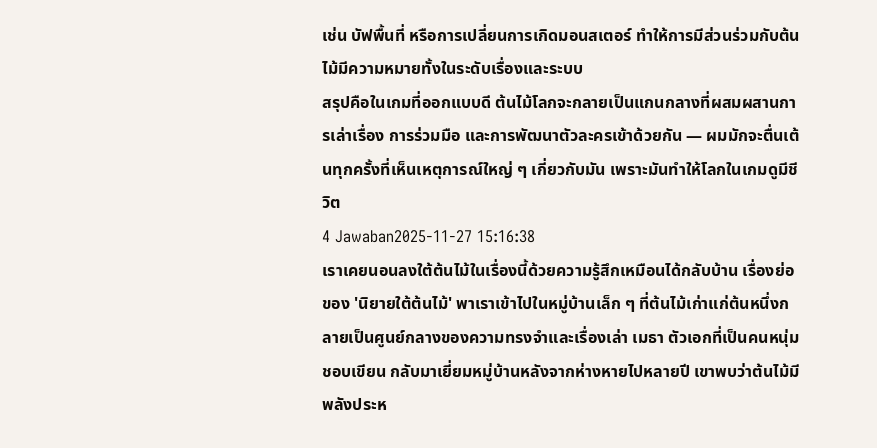เช่น บัฟพื้นที่ หรือการเปลี่ยนการเกิดมอนสเตอร์ ทำให้การมีส่วนร่วมกับต้นไม้มีความหมายทั้งในระดับเรื่องและระบบ
สรุปคือในเกมที่ออกแบบดี ต้นไม้โลกจะกลายเป็นแกนกลางที่ผสมผสานการเล่าเรื่อง การร่วมมือ และการพัฒนาตัวละครเข้าด้วยกัน — ผมมักจะตื่นเต้นทุกครั้งที่เห็นเหตุการณ์ใหญ่ ๆ เกี่ยวกับมัน เพราะมันทำให้โลกในเกมดูมีชีวิต
4 Jawaban2025-11-27 15:16:38
เราเคยนอนลงใต้ต้นไม้ในเรื่องนี้ด้วยความรู้สึกเหมือนได้กลับบ้าน เรื่องย่อของ 'นิยายใต้ต้นไม้' พาเราเข้าไปในหมู่บ้านเล็ก ๆ ที่ต้นไม้เก่าแก่ต้นหนึ่งกลายเป็นศูนย์กลางของความทรงจำและเรื่องเล่า เมธา ตัวเอกที่เป็นคนหนุ่มชอบเขียน กลับมาเยี่ยมหมู่บ้านหลังจากห่างหายไปหลายปี เขาพบว่าต้นไม้มีพลังประห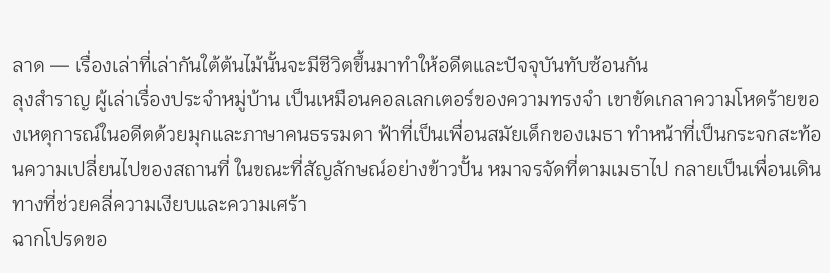ลาด — เรื่องเล่าที่เล่ากันใต้ต้นไม้นั้นจะมีชีวิตขึ้นมาทำให้อดีตและปัจจุบันทับซ้อนกัน
ลุงสำราญ ผู้เล่าเรื่องประจำหมู่บ้าน เป็นเหมือนคอลเลกเตอร์ของความทรงจำ เขาขัดเกลาความโหดร้ายของเหตุการณ์ในอดีตด้วยมุกและภาษาคนธรรมดา ฟ้าที่เป็นเพื่อนสมัยเด็กของเมธา ทำหน้าที่เป็นกระจกสะท้อนความเปลี่ยนไปของสถานที่ ในขณะที่สัญลักษณ์อย่างข้าวปั้น หมาจรจัดที่ตามเมธาไป กลายเป็นเพื่อนเดินทางที่ช่วยคลี่ความเงียบและความเศร้า
ฉากโปรดขอ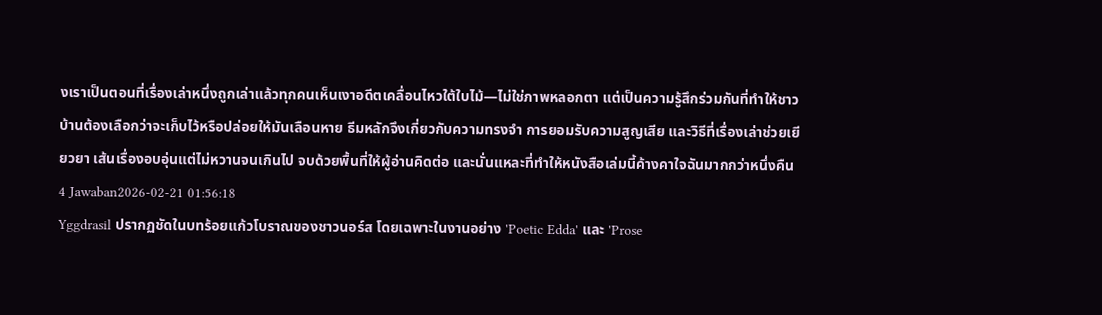งเราเป็นตอนที่เรื่องเล่าหนึ่งถูกเล่าแล้วทุกคนเห็นเงาอดีตเคลื่อนไหวใต้ใบไม้—ไม่ใช่ภาพหลอกตา แต่เป็นความรู้สึกร่วมกันที่ทำให้ชาวบ้านต้องเลือกว่าจะเก็บไว้หรือปล่อยให้มันเลือนหาย ธีมหลักจึงเกี่ยวกับความทรงจำ การยอมรับความสูญเสีย และวิธีที่เรื่องเล่าช่วยเยียวยา เส้นเรื่องอบอุ่นแต่ไม่หวานจนเกินไป จบด้วยพื้นที่ให้ผู้อ่านคิดต่อ และนั่นแหละที่ทำให้หนังสือเล่มนี้ค้างคาใจฉันมากกว่าหนึ่งคืน
4 Jawaban2026-02-21 01:56:18
Yggdrasil ปรากฏชัดในบทร้อยแก้วโบราณของชาวนอร์ส โดยเฉพาะในงานอย่าง 'Poetic Edda' และ 'Prose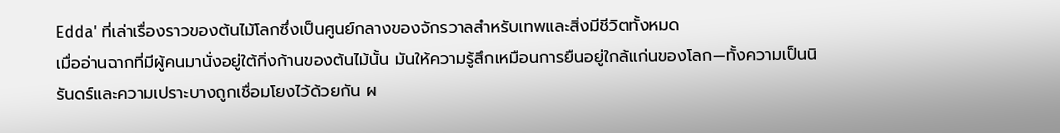Edda' ที่เล่าเรื่องราวของต้นไม้โลกซึ่งเป็นศูนย์กลางของจักรวาลสำหรับเทพและสิ่งมีชีวิตทั้งหมด
เมื่ออ่านฉากที่มีผู้คนมานั่งอยู่ใต้กิ่งก้านของต้นไม้นั้น มันให้ความรู้สึกเหมือนการยืนอยู่ใกล้แก่นของโลก—ทั้งความเป็นนิรันดร์และความเปราะบางถูกเชื่อมโยงไว้ด้วยกัน ผ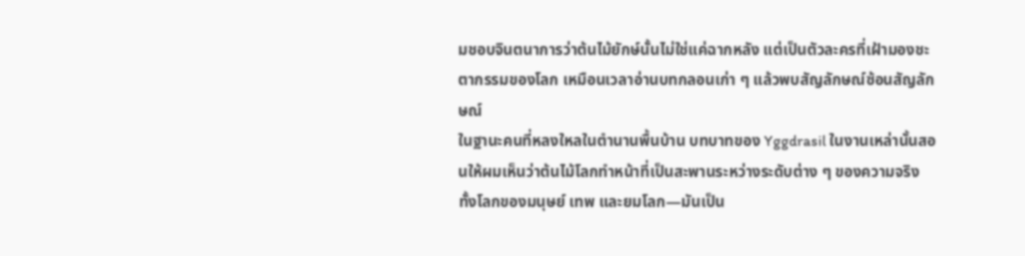มชอบจินตนาการว่าต้นไม้ยักษ์นั้นไม่ใช่แค่ฉากหลัง แต่เป็นตัวละครที่เฝ้ามองชะตากรรมของโลก เหมือนเวลาอ่านบทกลอนเก่า ๆ แล้วพบสัญลักษณ์ซ้อนสัญลักษณ์
ในฐานะคนที่หลงใหลในตำนานพื้นบ้าน บทบาทของ Yggdrasil ในงานเหล่านั้นสอนให้ผมเห็นว่าต้นไม้โลกทำหน้าที่เป็นสะพานระหว่างระดับต่าง ๆ ของความจริง ทั้งโลกของมนุษย์ เทพ และยมโลก—มันเป็น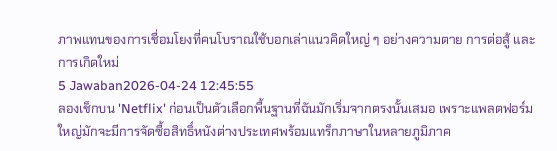ภาพแทนของการเชื่อมโยงที่คนโบราณใช้บอกเล่าแนวคิดใหญ่ ๆ อย่างความตาย การต่อสู้ และการเกิดใหม่
5 Jawaban2026-04-24 12:45:55
ลองเช็กบน 'Netflix' ก่อนเป็นตัวเลือกพื้นฐานที่ฉันมักเริ่มจากตรงนั้นเสมอ เพราะแพลตฟอร์มใหญ่มักจะมีการจัดซื้อสิทธิ์หนังต่างประเทศพร้อมแทร็กภาษาในหลายภูมิภาค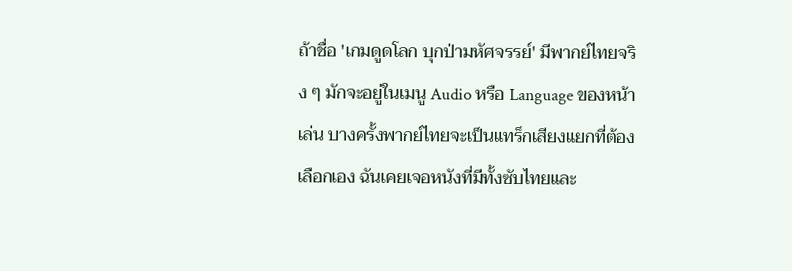ถ้าชื่อ 'เกมดูดโลก บุกป่ามหัศจรรย์' มีพากย์ไทยจริง ๆ มักจะอยู่ในเมนู Audio หรือ Language ของหน้าเล่น บางครั้งพากย์ไทยจะเป็นแทร็กเสียงแยกที่ต้องเลือกเอง ฉันเคยเจอหนังที่มีทั้งซับไทยและ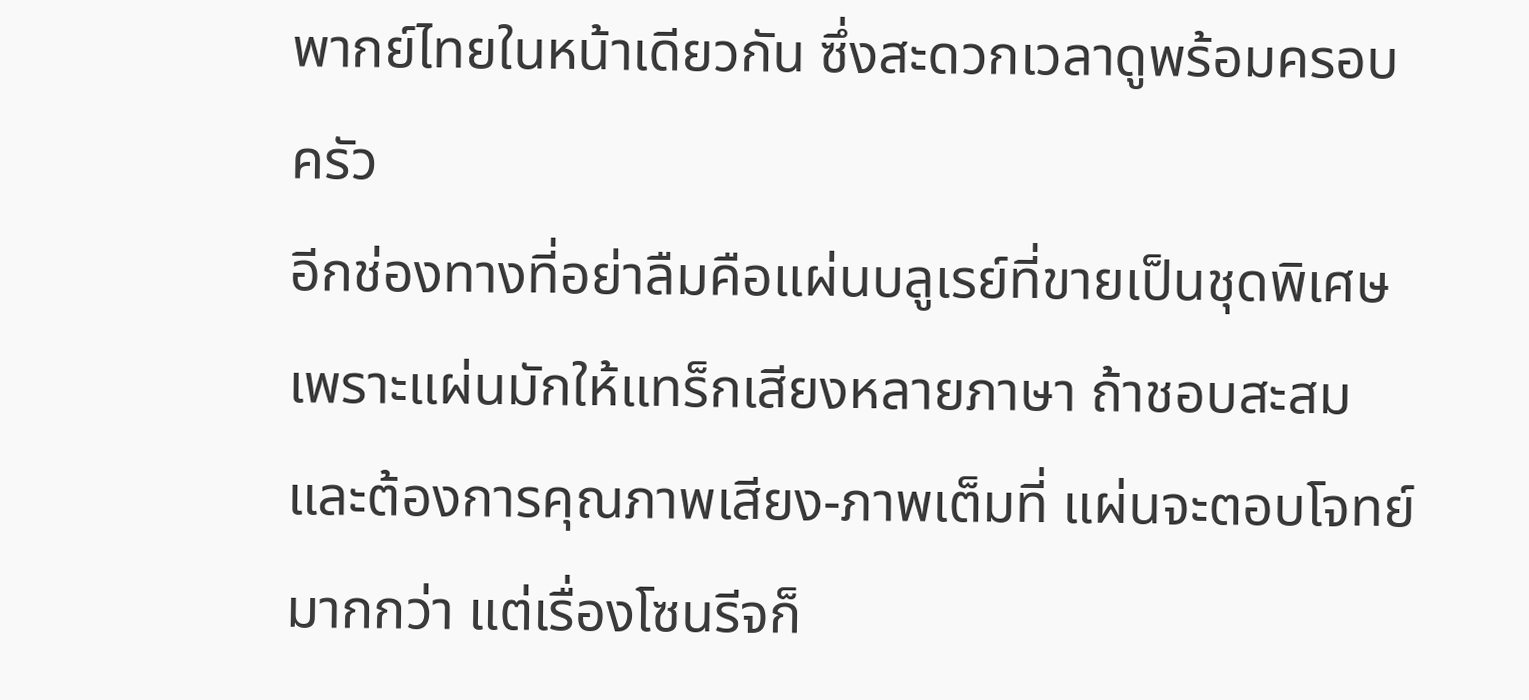พากย์ไทยในหน้าเดียวกัน ซึ่งสะดวกเวลาดูพร้อมครอบครัว
อีกช่องทางที่อย่าลืมคือแผ่นบลูเรย์ที่ขายเป็นชุดพิเศษ เพราะแผ่นมักให้แทร็กเสียงหลายภาษา ถ้าชอบสะสมและต้องการคุณภาพเสียง-ภาพเต็มที่ แผ่นจะตอบโจทย์มากกว่า แต่เรื่องโซนรีจก็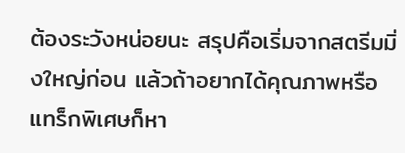ต้องระวังหน่อยนะ สรุปคือเริ่มจากสตรีมมิ่งใหญ่ก่อน แล้วถ้าอยากได้คุณภาพหรือแทร็กพิเศษก็หา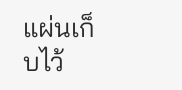แผ่นเก็บไว้